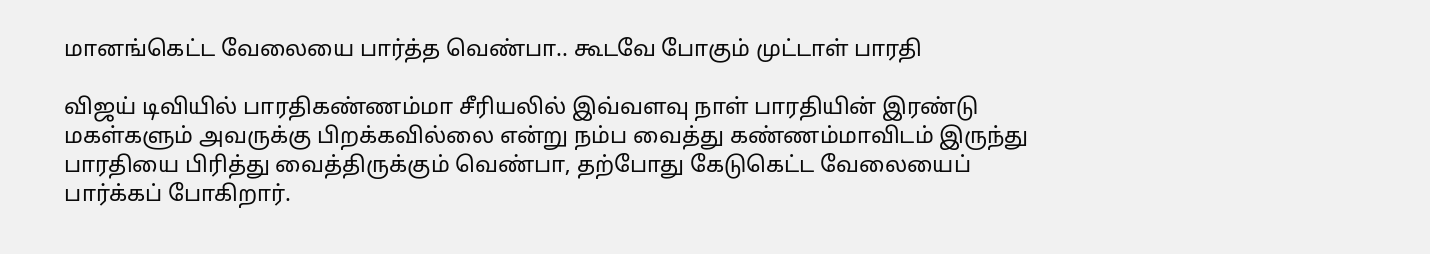மானங்கெட்ட வேலையை பார்த்த வெண்பா.. கூடவே போகும் முட்டாள் பாரதி

விஜய் டிவியில் பாரதிகண்ணம்மா சீரியலில் இவ்வளவு நாள் பாரதியின் இரண்டு மகள்களும் அவருக்கு பிறக்கவில்லை என்று நம்ப வைத்து கண்ணம்மாவிடம் இருந்து பாரதியை பிரித்து வைத்திருக்கும் வெண்பா, தற்போது கேடுகெட்ட வேலையைப் பார்க்கப் போகிறார்.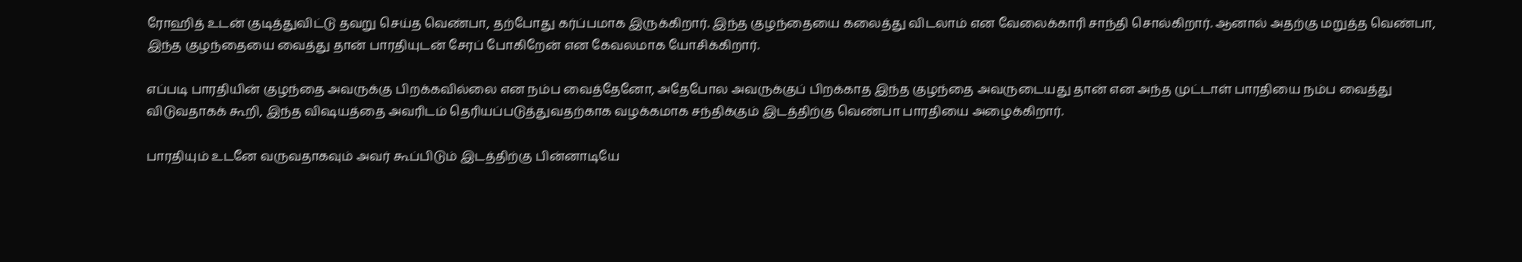ரோஹித் உடன் குடித்துவிட்டு தவறு செய்த வெண்பா, தற்போது கர்ப்பமாக இருக்கிறார். இந்த குழந்தையை கலைத்து விடலாம் என வேலைக்காரி சாந்தி சொல்கிறார். ஆனால் அதற்கு மறுத்த வெண்பா, இந்த குழந்தையை வைத்து தான் பாரதியுடன் சேரப் போகிறேன் என கேவலமாக யோசிக்கிறார்.

எப்படி பாரதியின் குழந்தை அவருக்கு பிறக்கவில்லை என நம்ப வைத்தேனோ, அதேபோல அவருக்குப் பிறக்காத இந்த குழந்தை அவருடையது தான் என அந்த முட்டாள் பாரதியை நம்ப வைத்து விடுவதாகக் கூறி, இந்த விஷயத்தை அவரிடம் தெரியப்படுத்துவதற்காக வழக்கமாக சந்திக்கும் இடத்திற்கு வெண்பா பாரதியை அழைக்கிறார்.

பாரதியும் உடனே வருவதாகவும் அவர் கூப்பிடும் இடத்திற்கு பின்னாடியே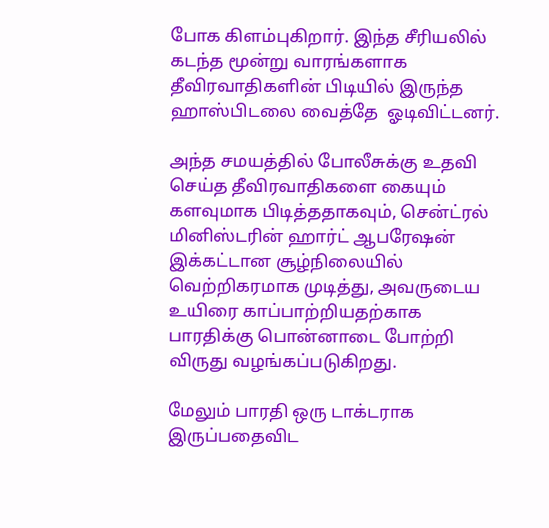போக கிளம்புகிறார். இந்த சீரியலில் கடந்த மூன்று வாரங்களாக தீவிரவாதிகளின் பிடியில் இருந்த ஹாஸ்பிடலை வைத்தே  ஓடிவிட்டனர்.

அந்த சமயத்தில் போலீசுக்கு உதவி செய்த தீவிரவாதிகளை கையும் களவுமாக பிடித்ததாகவும், சென்ட்ரல் மினிஸ்டரின் ஹார்ட் ஆபரேஷன் இக்கட்டான சூழ்நிலையில் வெற்றிகரமாக முடித்து, அவருடைய உயிரை காப்பாற்றியதற்காக பாரதிக்கு பொன்னாடை போற்றி விருது வழங்கப்படுகிறது.

மேலும் பாரதி ஒரு டாக்டராக இருப்பதைவிட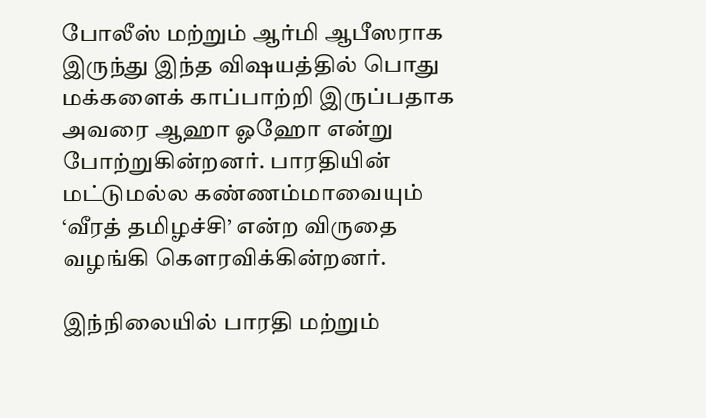போலீஸ் மற்றும் ஆர்மி ஆபீஸராக இருந்து இந்த விஷயத்தில் பொது மக்களைக் காப்பாற்றி இருப்பதாக அவரை ஆஹா ஓஹோ என்று போற்றுகின்றனர். பாரதியின் மட்டுமல்ல கண்ணம்மாவையும் ‘வீரத் தமிழச்சி’ என்ற விருதை வழங்கி கௌரவிக்கின்றனர்.

இந்நிலையில் பாரதி மற்றும்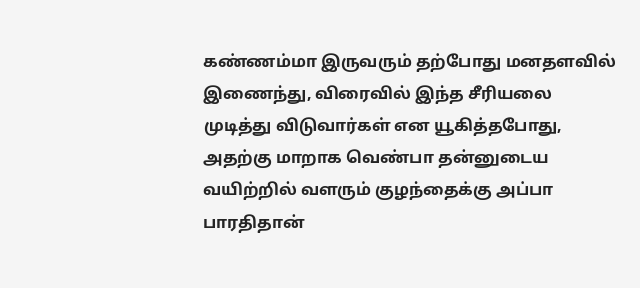கண்ணம்மா இருவரும் தற்போது மனதளவில் இணைந்து, விரைவில் இந்த சீரியலை முடித்து விடுவார்கள் என யூகித்தபோது, அதற்கு மாறாக வெண்பா தன்னுடைய வயிற்றில் வளரும் குழந்தைக்கு அப்பா பாரதிதான்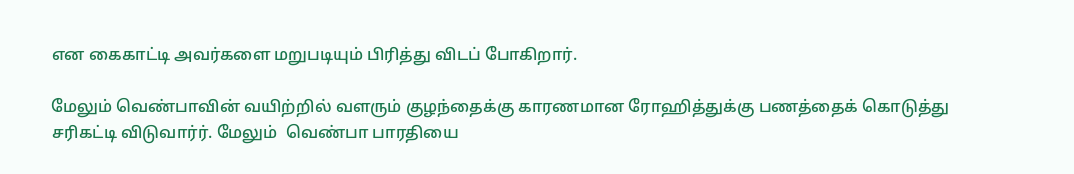என கைகாட்டி அவர்களை மறுபடியும் பிரித்து விடப் போகிறார்.

மேலும் வெண்பாவின் வயிற்றில் வளரும் குழந்தைக்கு காரணமான ரோஹித்துக்கு பணத்தைக் கொடுத்து சரிகட்டி விடுவார்ர். மேலும்  வெண்பா பாரதியை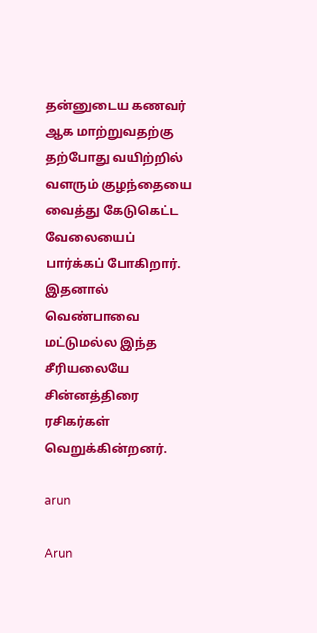தன்னுடைய கணவர் ஆக மாற்றுவதற்கு தற்போது வயிற்றில் வளரும் குழந்தையை வைத்து கேடுகெட்ட வேலையைப் பார்க்கப் போகிறார். இதனால் வெண்பாவை மட்டுமல்ல இந்த சீரியலையே சின்னத்திரை ரசிகர்கள் வெறுக்கின்றனர்.

arun

Arun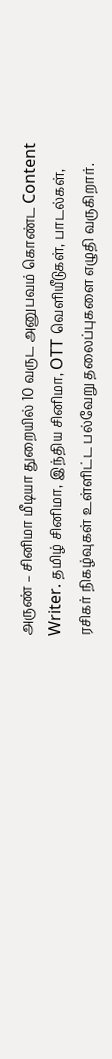அருண் – சினிமா மீடியா துறையில் 10 வருட அனுபவம் கொண்ட Content Writer. தமிழ் சினிமா, இந்திய சினிமா, OTT வெளியீடுகள், பாடல்கள், ரசிகர் நிகழ்வுகள் உள்ளிட்ட பல்வேறு தலைப்புகளை எழுதி வருகிறார்.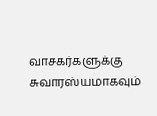வாசகர்களுக்கு சுவாரஸ்யமாகவும்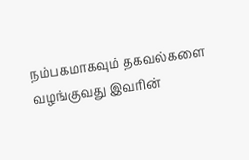நம்பகமாகவும் தகவல்களை வழங்குவது இவரின்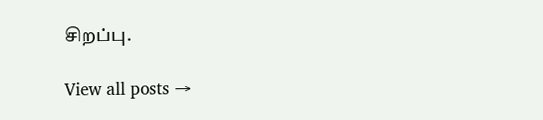சிறப்பு.

View all posts →